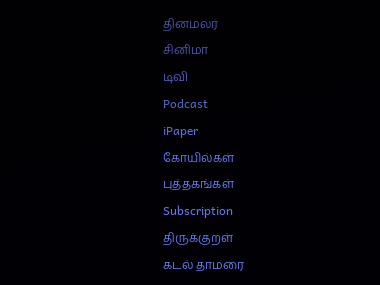தினமலர்
சினிமா
டிவி
Podcast
iPaper
கோயில்கள்
புத்தகங்கள்
Subscription
திருக்குறள்
கடல் தாமரை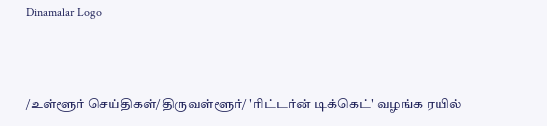Dinamalar Logo



/உள்ளூர் செய்திகள்/திருவள்ளூர்/ 'ரிட்டர்ன் டிக்கெட்' வழங்க ரயில்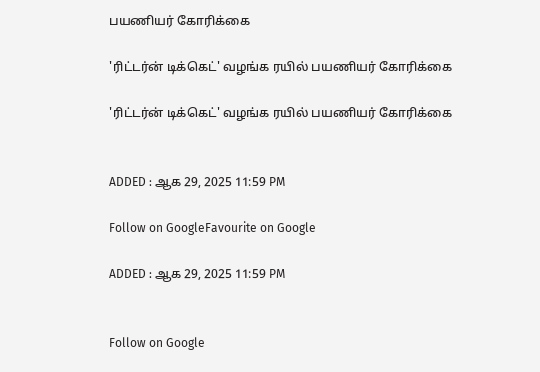பயணியர் கோரிக்கை

'ரிட்டர்ன் டிக்கெட்' வழங்க ரயில் பயணியர் கோரிக்கை

'ரிட்டர்ன் டிக்கெட்' வழங்க ரயில் பயணியர் கோரிக்கை


ADDED : ஆக 29, 2025 11:59 PM

Follow on GoogleFavourite on Google

ADDED : ஆக 29, 2025 11:59 PM


Follow on Google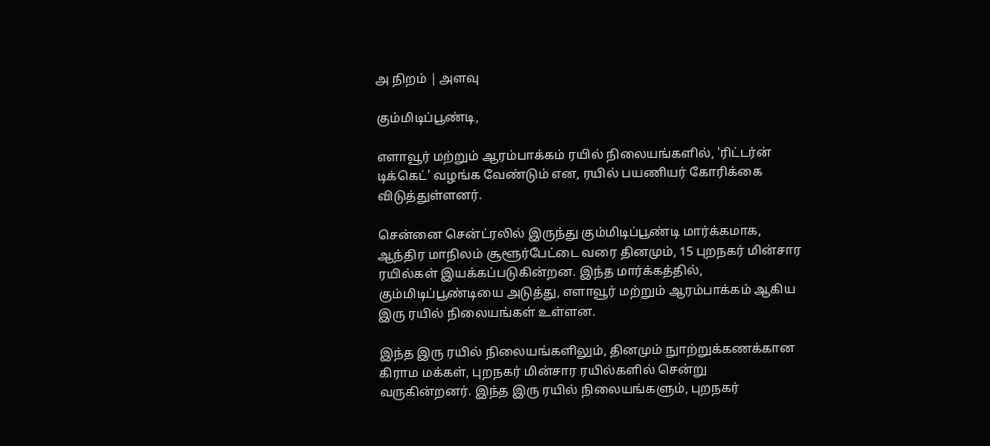அ நிறம் | அளவு

கும்மிடிப்பூண்டி,

எளாவூர் மற்றும் ஆரம்பாக்கம் ரயில் நிலையங்களில், 'ரிட்டர்ன் டிக்கெட்' வழங்க வேண்டும் என, ரயில் பயணியர் கோரிக்கை விடுத்துள்ளனர்.

சென்னை சென்ட்ரலில் இருந்து கும்மிடிப்பூண்டி மார்க்கமாக, ஆந்திர மாநிலம் சூளூர்பேட்டை வரை தினமும், 15 புறநகர் மின்சார ரயில்கள் இயக்கப்படுகின்றன. இந்த மார்க்கத்தில், கும்மிடிப்பூண்டியை அடுத்து, எளாவூர் மற்றும் ஆரம்பாக்கம் ஆகிய இரு ரயில் நிலையங்கள் உள்ளன.

இந்த இரு ரயில் நிலையங்களிலும், தினமும் நுாற்றுக்கணக்கான கிராம மக்கள், புறநகர் மின்சார ரயில்களில் சென்று வருகின்றனர். இந்த இரு ரயில் நிலையங்களும், புறநகர்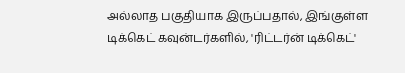அல்லாத பகுதியாக இருப்பதால், இங்குள்ள டிக்கெட் கவுன்டர்களில், 'ரிட்டர்ன் டிக்கெட்'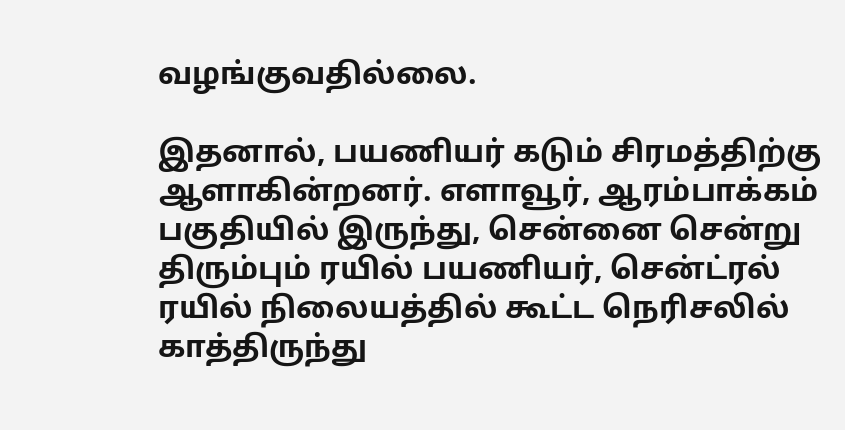வழங்குவதில்லை.

இதனால், பயணியர் கடும் சிரமத்திற்கு ஆளாகின்றனர். எளாவூர், ஆரம்பாக்கம் பகுதியில் இருந்து, சென்னை சென்று திரும்பும் ரயில் பயணியர், சென்ட்ரல் ரயில் நிலையத்தில் கூட்ட நெரிசலில் காத்திருந்து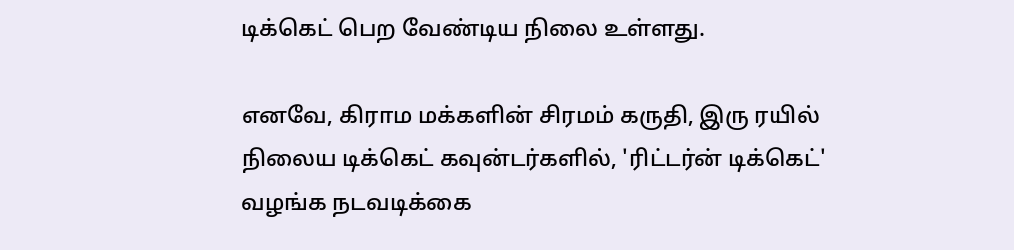டிக்கெட் பெற வேண்டிய நிலை உள்ளது.

எனவே, கிராம மக்களின் சிரமம் கருதி, இரு ரயில் நிலைய டிக்கெட் கவுன்டர்களில், 'ரிட்டர்ன் டிக்கெட்' வழங்க நடவடிக்கை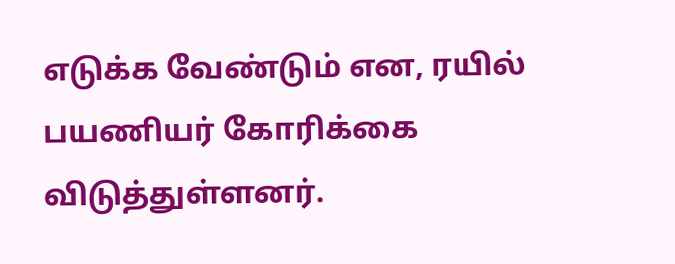எடுக்க வேண்டும் என, ரயில் பயணியர் கோரிக்கை விடுத்துள்ளனர்.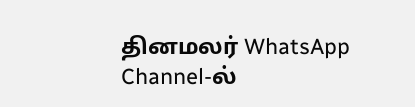தினமலர் WhatsApp Channel-ல்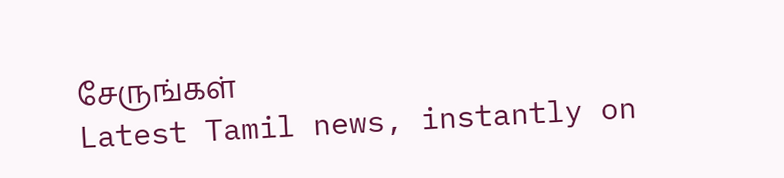சேருங்கள்
Latest Tamil news, instantly on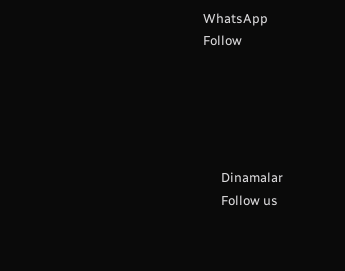WhatsApp
Follow





      Dinamalar
      Follow us